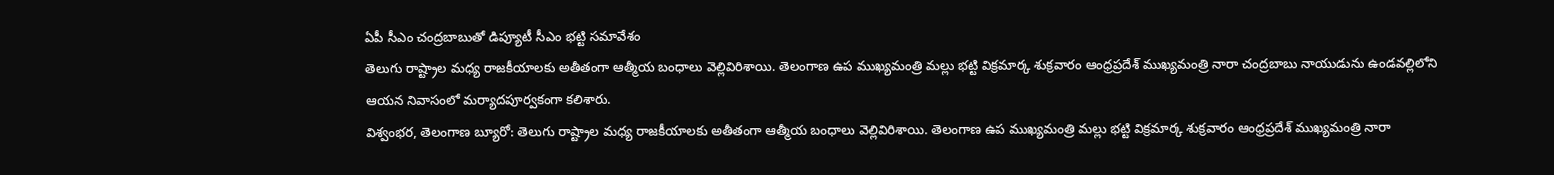ఏపీ సీఎం చంద్రబాబుతో డిప్యూటీ సీఎం భట్టి సమావేశం
తెలుగు రాష్ట్రాల మధ్య రాజకీయాలకు అతీతంగా ఆత్మీయ బంధాలు వెల్లివిరిశాయి. తెలంగాణ ఉప ముఖ్యమంత్రి మల్లు భట్టి విక్రమార్క శుక్రవారం ఆంధ్రప్రదేశ్ ముఖ్యమంత్రి నారా చంద్రబాబు నాయుడును ఉండవల్లిలోని ఆయన నివాసంలో మర్యాదపూర్వకంగా కలిశారు.
విశ్వంభర, తెలంగాణ బ్యూరో: తెలుగు రాష్ట్రాల మధ్య రాజకీయాలకు అతీతంగా ఆత్మీయ బంధాలు వెల్లివిరిశాయి. తెలంగాణ ఉప ముఖ్యమంత్రి మల్లు భట్టి విక్రమార్క శుక్రవారం ఆంధ్రప్రదేశ్ ముఖ్యమంత్రి నారా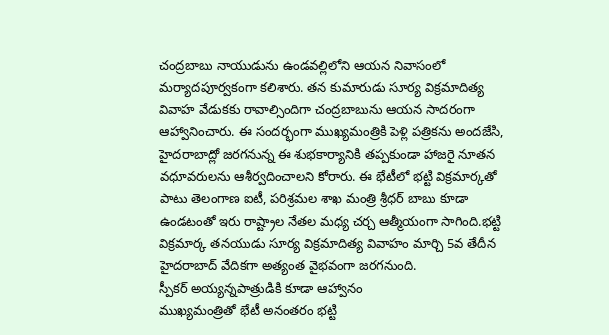చంద్రబాబు నాయుడును ఉండవల్లిలోని ఆయన నివాసంలో మర్యాదపూర్వకంగా కలిశారు. తన కుమారుడు సూర్య విక్రమాదిత్య వివాహ వేడుకకు రావాల్సిందిగా చంద్రబాబును ఆయన సాదరంగా ఆహ్వానించారు. ఈ సందర్భంగా ముఖ్యమంత్రికి పెళ్లి పత్రికను అందజేసి, హైదరాబాద్లో జరగనున్న ఈ శుభకార్యానికి తప్పకుండా హాజరై నూతన వధూవరులను ఆశీర్వదించాలని కోరారు. ఈ భేటీలో భట్టి విక్రమార్కతో పాటు తెలంగాణ ఐటీ, పరిశ్రమల శాఖ మంత్రి శ్రీధర్ బాబు కూడా ఉండటంతో ఇరు రాష్ట్రాల నేతల మధ్య చర్చ ఆత్మీయంగా సాగింది.భట్టి విక్రమార్క తనయుడు సూర్య విక్రమాదిత్య వివాహం మార్చి 5వ తేదీన హైదరాబాద్ వేదికగా అత్యంత వైభవంగా జరగనుంది.
స్పీకర్ అయ్యన్నపాత్రుడికి కూడా ఆహ్వానం
ముఖ్యమంత్రితో భేటీ అనంతరం భట్టి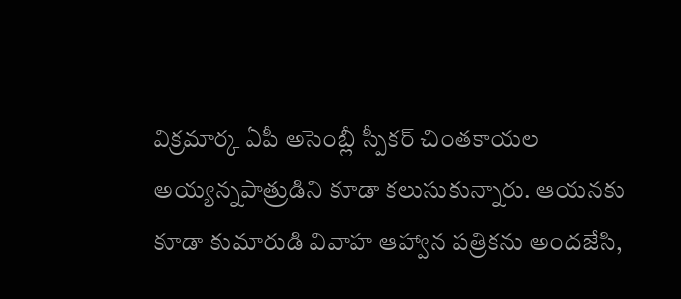విక్రమార్క ఏపీ అసెంబ్లీ స్పీకర్ చింతకాయల అయ్యన్నపాత్రుడిని కూడా కలుసుకున్నారు. ఆయనకు కూడా కుమారుడి వివాహ ఆహ్వాన పత్రికను అందజేసి,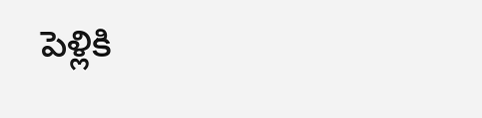పెళ్లికి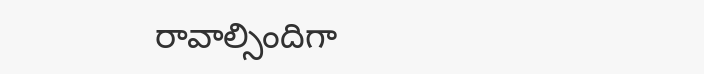రావాల్సిందిగా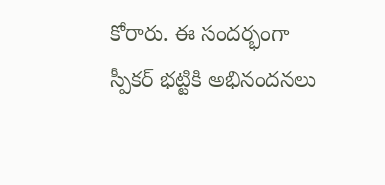కోరారు. ఈ సందర్భంగా స్పీకర్ భట్టికి అభినందనలు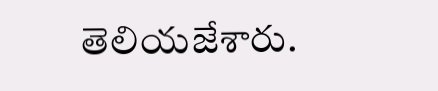తెలియజేశారు.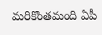మరికొంతమంది ఏపీ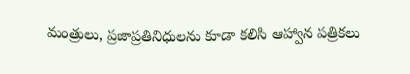మంత్రులు, ప్రజాప్రతినిధులను కూడా కలిసి ఆహ్వాన పత్రికలు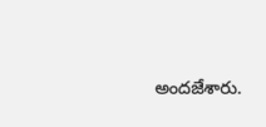అందజేశారు.